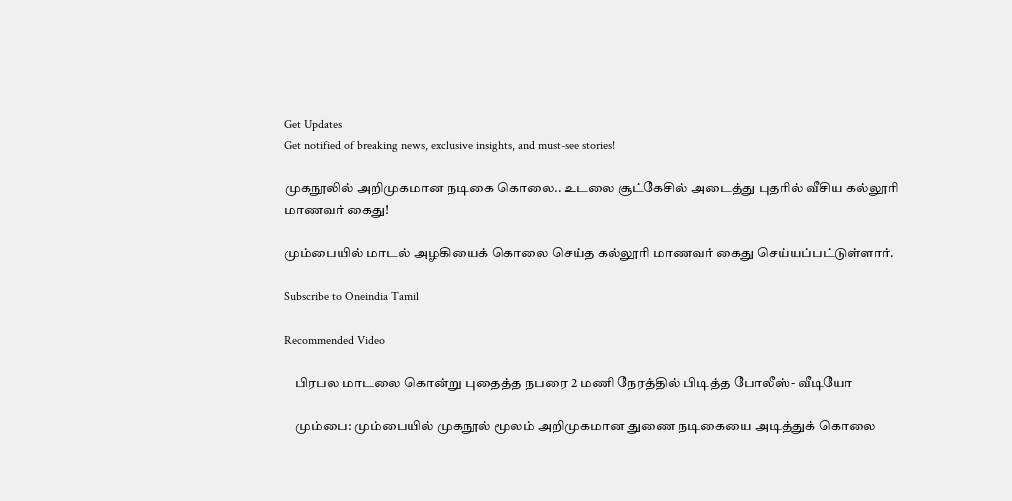Get Updates
Get notified of breaking news, exclusive insights, and must-see stories!

முகநூலில் அறிமுகமான நடிகை கொலை.. உடலை சூட்கேசில் அடைத்து புதரில் வீசிய கல்லூரி மாணவர் கைது!

மும்பையில் மாடல் அழகியைக் கொலை செய்த கல்லூரி மாணவர் கைது செய்யப்பட்டுள்ளார்.

Subscribe to Oneindia Tamil

Recommended Video

    பிரபல மாடலை கொன்று புதைத்த நபரை 2 மணி நேரத்தில் பிடித்த போலீஸ்- வீடியோ

    மும்பை: மும்பையில் முகநூல் மூலம் அறிமுகமான துணை நடிகையை அடித்துக் கொலை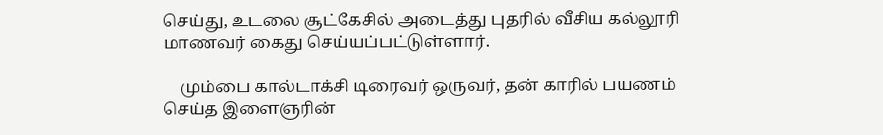செய்து, உடலை சூட்கேசில் அடைத்து புதரில் வீசிய கல்லூரி மாணவர் கைது செய்யப்பட்டுள்ளார்.

    மும்பை கால்டாக்சி டிரைவர் ஒருவர், தன் காரில் பயணம் செய்த இளைஞரின்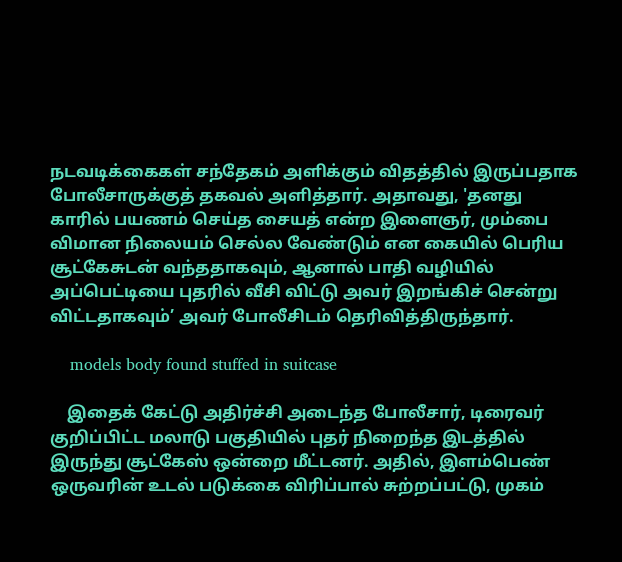நடவடிக்கைகள் சந்தேகம் அளிக்கும் விதத்தில் இருப்பதாக போலீசாருக்குத் தகவல் அளித்தார். அதாவது, 'தனது காரில் பயணம் செய்த சையத் என்ற இளைஞர், மும்பை விமான நிலையம் செல்ல வேண்டும் என கையில் பெரிய சூட்கேசுடன் வந்ததாகவும், ஆனால் பாதி வழியில் அப்பெட்டியை புதரில் வீசி விட்டு அவர் இறங்கிச் சென்று விட்டதாகவும்’ அவர் போலீசிடம் தெரிவித்திருந்தார்.

    models body found stuffed in suitcase

    இதைக் கேட்டு அதிர்ச்சி அடைந்த போலீசார், டிரைவர் குறிப்பிட்ட மலாடு பகுதியில் புதர் நிறைந்த இடத்தில் இருந்து சூட்கேஸ் ஒன்றை மீட்டனர். அதில், இளம்பெண் ஒருவரின் உடல் படுக்கை விரிப்பால் சுற்றப்பட்டு, முகம்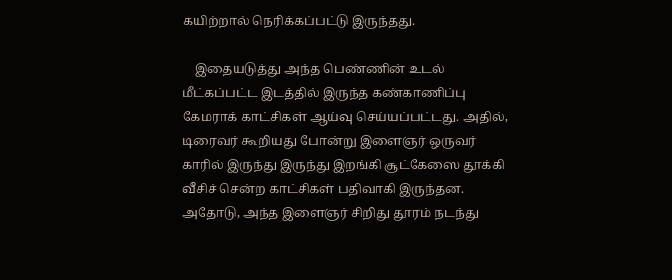கயிற்றால் நெரிக்கப்பட்டு இருந்தது.

    இதையடுத்து அந்த பெண்ணின் உடல் மீட்கப்பட்ட இடத்தில் இருந்த கண்காணிப்பு கேமராக் காட்சிகள் ஆய்வு செய்யப்பட்டது. அதில், டிரைவர் கூறியது போன்று இளைஞர் ஒருவர் காரில் இருந்து இருந்து இறங்கி சூட்கேஸை தூக்கி வீசிச் சென்ற காட்சிகள் பதிவாகி இருந்தன. அதோடு, அந்த இளைஞர் சிறிது தூரம் நடந்து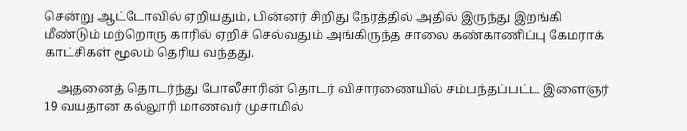சென்று ஆட்டோவில் ஏறியதும், பின்னர் சிறிது நேரத்தில் அதில் இருந்து இறங்கி மீண்டும் மற்றொரு காரில் ஏறிச் செல்வதும் அங்கிருந்த சாலை கண்காணிப்பு கேமராக் காட்சிகள் மூலம் தெரிய வந்தது.

    அதனைத் தொடர்ந்து போலீசாரின் தொடர் விசாரணையில் சம்பந்தப்பட்ட இளைஞர் 19 வயதான கல்லூரி மாணவர் முசாமில்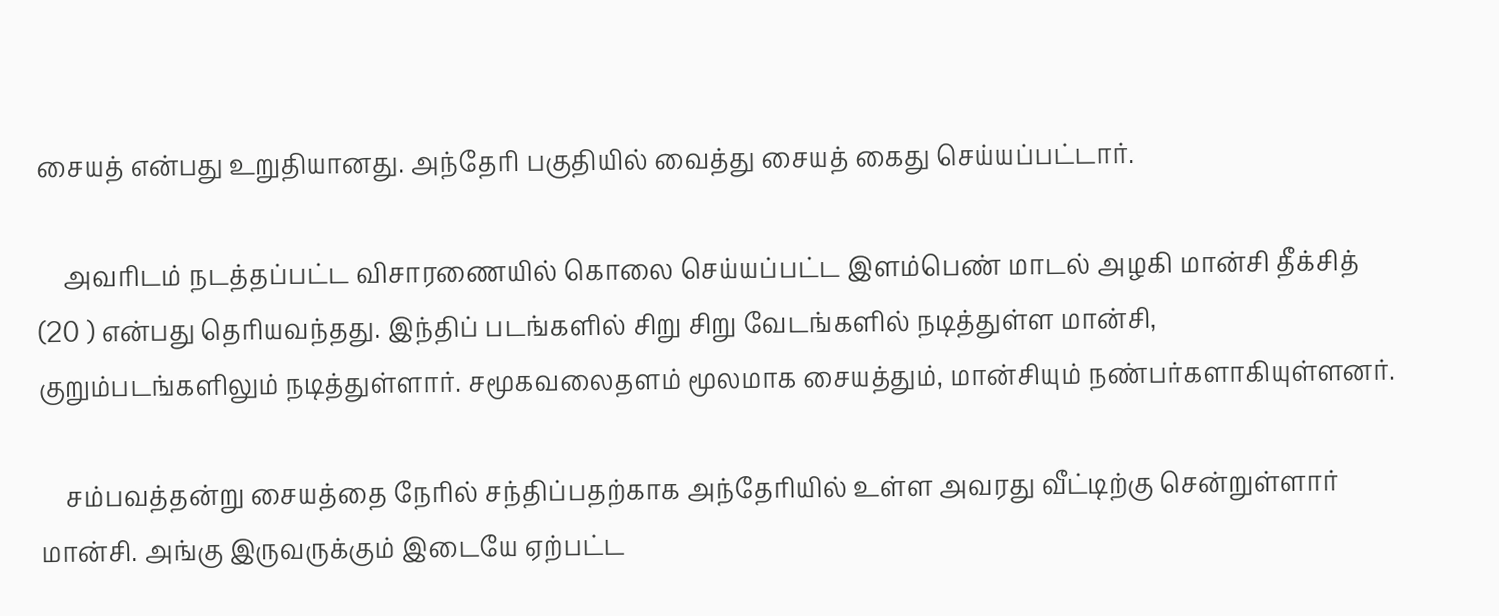சையத் என்பது உறுதியானது. அந்தேரி பகுதியில் வைத்து சையத் கைது செய்யப்பட்டார்.

    அவரிடம் நடத்தப்பட்ட விசாரணையில் கொலை செய்யப்பட்ட இளம்பெண் மாடல் அழகி மான்சி தீக்சித் (20 ) என்பது தெரியவந்தது. இந்திப் படங்களில் சிறு சிறு வேடங்களில் நடித்துள்ள மான்சி, குறும்படங்களிலும் நடித்துள்ளார். சமூகவலைதளம் மூலமாக சையத்தும், மான்சியும் நண்பர்களாகியுள்ளனர்.

    சம்பவத்தன்று சையத்தை நேரில் சந்திப்பதற்காக அந்தேரியில் உள்ள அவரது வீட்டிற்கு சென்றுள்ளார் மான்சி. அங்கு இருவருக்கும் இடையே ஏற்பட்ட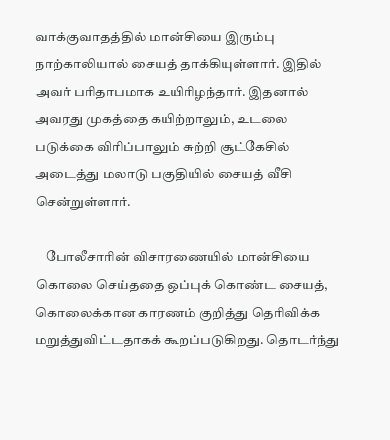வாக்குவாதத்தில் மான்சியை இரும்பு நாற்காலியால் சையத் தாக்கியுள்ளார். இதில் அவர் பரிதாபமாக உயிரிழந்தார். இதனால் அவரது முகத்தை கயிற்றாலும், உடலை படுக்கை விரிப்பாலும் சுற்றி சூட்கேசில் அடைத்து மலாடு பகுதியில் சையத் வீசி சென்றுள்ளார்.

    போலீசாரின் விசாரணையில் மான்சியை கொலை செய்ததை ஒப்புக் கொண்ட சையத், கொலைக்கான காரணம் குறித்து தெரிவிக்க மறுத்துவிட்டதாகக் கூறப்படுகிறது. தொடர்ந்து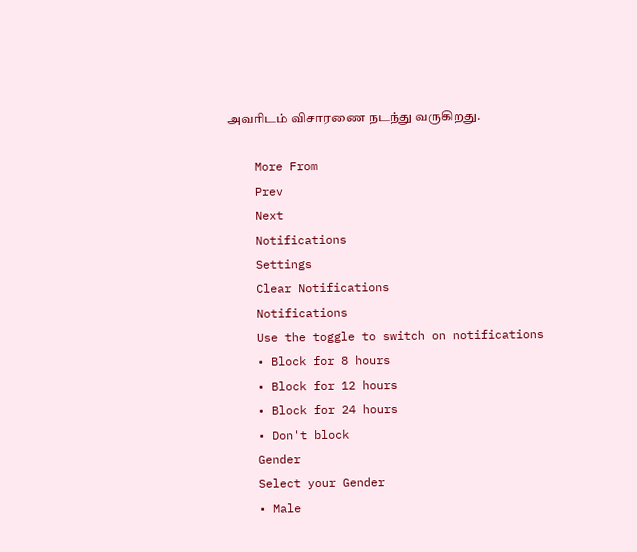அவரிடம் விசாரணை நடந்து வருகிறது.

    More From
    Prev
    Next
    Notifications
    Settings
    Clear Notifications
    Notifications
    Use the toggle to switch on notifications
    • Block for 8 hours
    • Block for 12 hours
    • Block for 24 hours
    • Don't block
    Gender
    Select your Gender
    • Male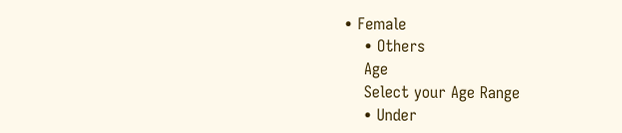• Female
    • Others
    Age
    Select your Age Range
    • Under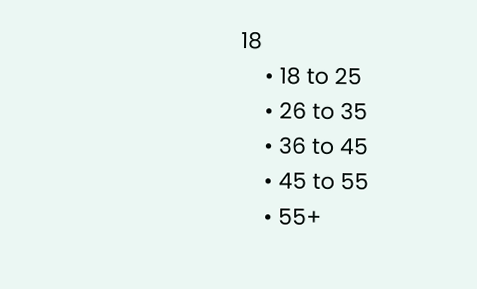18
    • 18 to 25
    • 26 to 35
    • 36 to 45
    • 45 to 55
    • 55+